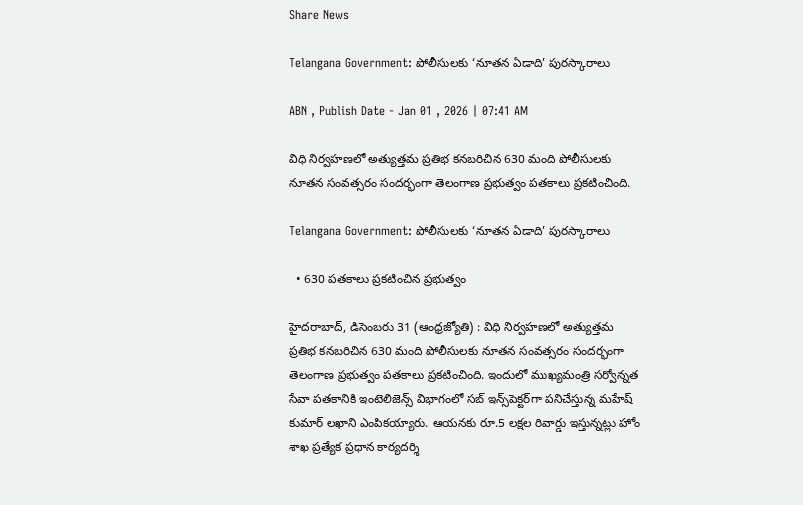Share News

Telangana Government: పోలీసులకు ‘నూతన ఏడాది’ పురస్కారాలు

ABN , Publish Date - Jan 01 , 2026 | 07:41 AM

విధి నిర్వహణలో అత్యుత్తమ ప్రతిభ కనబరిచిన 630 మంది పోలీసులకు నూతన సంవత్సరం సందర్భంగా తెలంగాణ ప్రభుత్వం పతకాలు ప్రకటించింది.

Telangana Government: పోలీసులకు ‘నూతన ఏడాది’ పురస్కారాలు

  • 630 పతకాలు ప్రకటించిన ప్రభుత్వం

హైదరాబాద్‌, డిసెంబరు 31 (ఆంధ్రజ్యోతి) : విధి నిర్వహణలో అత్యుత్తమ ప్రతిభ కనబరిచిన 630 మంది పోలీసులకు నూతన సంవత్సరం సందర్భంగా తెలంగాణ ప్రభుత్వం పతకాలు ప్రకటించింది. ఇందులో ముఖ్యమంత్రి సర్వోన్నత సేవా పతకానికి ఇంటెలిజెన్స్‌ విభాగంలో సబ్‌ ఇన్స్‌పెక్టర్‌గా పనిచేస్తున్న మహేష్‌ కుమార్‌ లఖాని ఎంపికయ్యారు. ఆయనకు రూ.5 లక్షల రివార్డు ఇస్తున్నట్లు హోం శాఖ ప్రత్యేక ప్రధాన కార్యదర్శి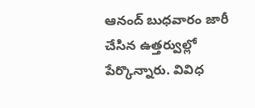ఆనంద్‌ బుధవారం జారీ చేసిన ఉత్తర్వుల్లో పేర్కొన్నారు. వివిధ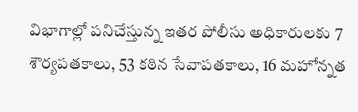విభాగాల్లో పనిచేస్తున్న ఇతర పోలీసు అధికారులకు 7 శౌర్యపతకాలు, 53 కఠిన సేవాపతకాలు, 16 మహోన్నత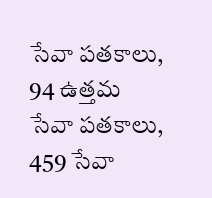సేవా పతకాలు, 94 ఉత్తమ సేవా పతకాలు, 459 సేవా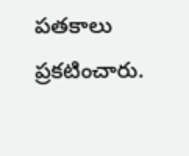పతకాలు ప్రకటించారు.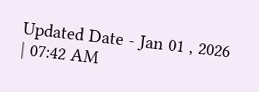Updated Date - Jan 01 , 2026 | 07:42 AM